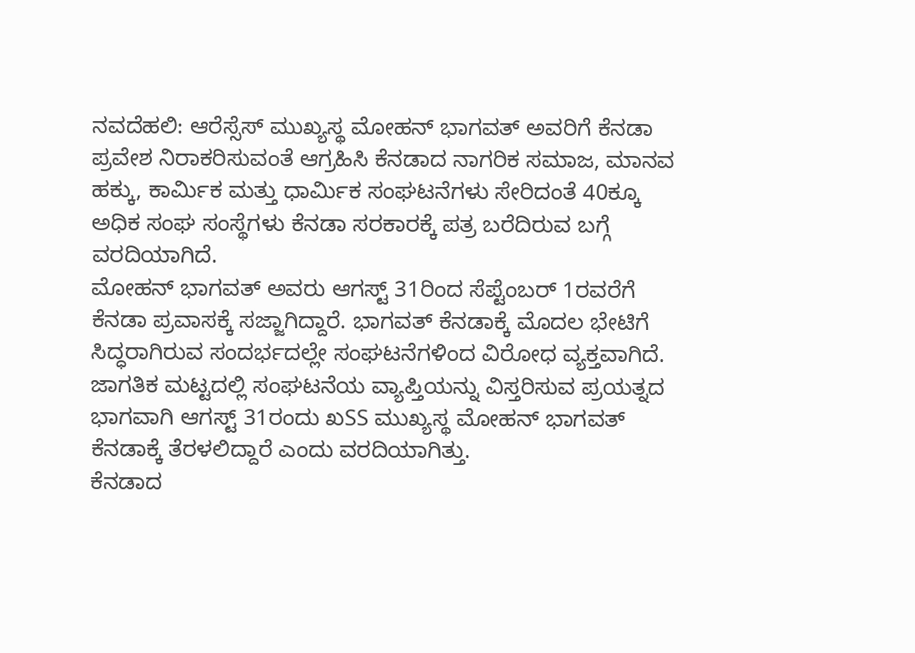ನವದೆಹಲಿ: ಆರೆಸ್ಸೆಸ್ ಮುಖ್ಯಸ್ಥ ಮೋಹನ್ ಭಾಗವತ್ ಅವರಿಗೆ ಕೆನಡಾ ಪ್ರವೇಶ ನಿರಾಕರಿಸುವಂತೆ ಆಗ್ರಹಿಸಿ ಕೆನಡಾದ ನಾಗರಿಕ ಸಮಾಜ, ಮಾನವ ಹಕ್ಕು, ಕಾರ್ಮಿಕ ಮತ್ತು ಧಾರ್ಮಿಕ ಸಂಘಟನೆಗಳು ಸೇರಿದಂತೆ 40ಕ್ಕೂ ಅಧಿಕ ಸಂಘ ಸಂಸ್ಥೆಗಳು ಕೆನಡಾ ಸರಕಾರಕ್ಕೆ ಪತ್ರ ಬರೆದಿರುವ ಬಗ್ಗೆ ವರದಿಯಾಗಿದೆ.
ಮೋಹನ್ ಭಾಗವತ್ ಅವರು ಆಗಸ್ಟ್ 31ರಿಂದ ಸೆಪ್ಟೆಂಬರ್ 1ರವರೆಗೆ ಕೆನಡಾ ಪ್ರವಾಸಕ್ಕೆ ಸಜ್ಜಾಗಿದ್ದಾರೆ. ಭಾಗವತ್ ಕೆನಡಾಕ್ಕೆ ಮೊದಲ ಭೇಟಿಗೆ ಸಿದ್ಧರಾಗಿರುವ ಸಂದರ್ಭದಲ್ಲೇ ಸಂಘಟನೆಗಳಿಂದ ವಿರೋಧ ವ್ಯಕ್ತವಾಗಿದೆ. ಜಾಗತಿಕ ಮಟ್ಟದಲ್ಲಿ ಸಂಘಟನೆಯ ವ್ಯಾಪ್ತಿಯನ್ನು ವಿಸ್ತರಿಸುವ ಪ್ರಯತ್ನದ ಭಾಗವಾಗಿ ಆಗಸ್ಟ್ 31ರಂದು ಖSS ಮುಖ್ಯಸ್ಥ ಮೋಹನ್ ಭಾಗವತ್ ಕೆನಡಾಕ್ಕೆ ತೆರಳಲಿದ್ದಾರೆ ಎಂದು ವರದಿಯಾಗಿತ್ತು.
ಕೆನಡಾದ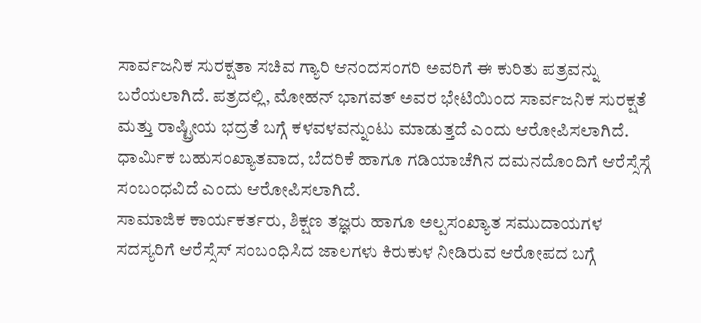ಸಾರ್ವಜನಿಕ ಸುರಕ್ಷತಾ ಸಚಿವ ಗ್ಯಾರಿ ಆನಂದಸಂಗರಿ ಅವರಿಗೆ ಈ ಕುರಿತು ಪತ್ರವನ್ನು ಬರೆಯಲಾಗಿದೆ. ಪತ್ರದಲ್ಲಿ, ಮೋಹನ್ ಭಾಗವತ್ ಅವರ ಭೇಟಿಯಿಂದ ಸಾರ್ವಜನಿಕ ಸುರಕ್ಷತೆ ಮತ್ತು ರಾಷ್ಟ್ರೀಯ ಭದ್ರತೆ ಬಗ್ಗೆ ಕಳವಳವನ್ನುಂಟು ಮಾಡುತ್ತದೆ ಎಂದು ಆರೋಪಿಸಲಾಗಿದೆ. ಧಾರ್ಮಿಕ ಬಹುಸಂಖ್ಯಾತವಾದ, ಬೆದರಿಕೆ ಹಾಗೂ ಗಡಿಯಾಚೆಗಿನ ದಮನದೊಂದಿಗೆ ಆರೆಸ್ಸೆಸ್ಗೆ ಸಂಬಂಧವಿದೆ ಎಂದು ಆರೋಪಿಸಲಾಗಿದೆ.
ಸಾಮಾಜಿಕ ಕಾರ್ಯಕರ್ತರು, ಶಿಕ್ಷಣ ತಜ್ಞರು ಹಾಗೂ ಅಲ್ಪಸಂಖ್ಯಾತ ಸಮುದಾಯಗಳ ಸದಸ್ಯರಿಗೆ ಆರೆಸ್ಸೆಸ್ ಸಂಬಂಧಿಸಿದ ಜಾಲಗಳು ಕಿರುಕುಳ ನೀಡಿರುವ ಆರೋಪದ ಬಗ್ಗೆ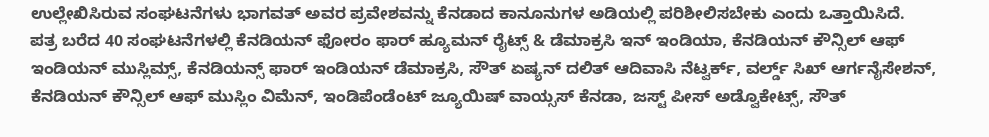ಉಲ್ಲೇಖಿಸಿರುವ ಸಂಘಟನೆಗಳು ಭಾಗವತ್ ಅವರ ಪ್ರವೇಶವನ್ನು ಕೆನಡಾದ ಕಾನೂನುಗಳ ಅಡಿಯಲ್ಲಿ ಪರಿಶೀಲಿಸಬೇಕು ಎಂದು ಒತ್ತಾಯಿಸಿದೆ.
ಪತ್ರ ಬರೆದ 40 ಸಂಘಟನೆಗಳಲ್ಲಿ ಕೆನಡಿಯನ್ ಫೋರಂ ಫಾರ್ ಹ್ಯೂಮನ್ ರೈಟ್ಸ್ & ಡೆಮಾಕ್ರಸಿ ಇನ್ ಇಂಡಿಯಾ, ಕೆನಡಿಯನ್ ಕೌನ್ಸಿಲ್ ಆಫ್ ಇಂಡಿಯನ್ ಮುಸ್ಲಿಮ್ಸ್, ಕೆನಡಿಯನ್ಸ್ ಫಾರ್ ಇಂಡಿಯನ್ ಡೆಮಾಕ್ರಸಿ, ಸೌತ್ ಏಷ್ಯನ್ ದಲಿತ್ ಆದಿವಾಸಿ ನೆಟ್ವರ್ಕ್, ವರ್ಲ್ಡ್ ಸಿಖ್ ಆರ್ಗನೈಸೇಶನ್, ಕೆನಡಿಯನ್ ಕೌನ್ಸಿಲ್ ಆಫ್ ಮುಸ್ಲಿಂ ವಿಮೆನ್, ಇಂಡಿಪೆಂಡೆಂಟ್ ಜ್ಯೂಯಿಷ್ ವಾಯ್ಸಸ್ ಕೆನಡಾ, ಜಸ್ಟ್ ಪೀಸ್ ಅಡ್ವೊಕೇಟ್ಸ್, ಸೌತ್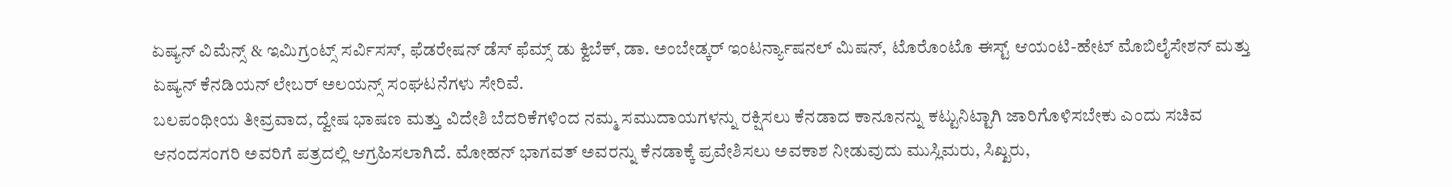ಏಷ್ಯನ್ ವಿಮೆನ್ಸ್ & ಇಮಿಗ್ರಂಟ್ಸ್ ಸರ್ವಿಸಸ್, ಫೆಡರೇಷನ್ ಡೆಸ್ ಫೆಮ್ಸ್ ಡು ಕ್ವಿಬೆಕ್, ಡಾ. ಅಂಬೇಡ್ಕರ್ ಇಂಟರ್ನ್ಯಾಷನಲ್ ಮಿಷನ್, ಟೊರೊಂಟೊ ಈಸ್ಟ್ ಆಯಂಟಿ-ಹೇಟ್ ಮೊಬಿಲೈಸೇಶನ್ ಮತ್ತು ಏಷ್ಯನ್ ಕೆನಡಿಯನ್ ಲೇಬರ್ ಅಲಯನ್ಸ್ ಸಂಘಟನೆಗಳು ಸೇರಿವೆ.
ಬಲಪಂಥೀಯ ತೀವ್ರವಾದ, ದ್ವೇಷ ಭಾಷಣ ಮತ್ತು ವಿದೇಶಿ ಬೆದರಿಕೆಗಳಿಂದ ನಮ್ಮ ಸಮುದಾಯಗಳನ್ನು ರಕ್ಷಿಸಲು ಕೆನಡಾದ ಕಾನೂನನ್ನು ಕಟ್ಟುನಿಟ್ಟಾಗಿ ಜಾರಿಗೊಳಿಸಬೇಕು ಎಂದು ಸಚಿವ ಆನಂದಸಂಗರಿ ಅವರಿಗೆ ಪತ್ರದಲ್ಲಿ ಆಗ್ರಹಿಸಲಾಗಿದೆ. ಮೋಹನ್ ಭಾಗವತ್ ಅವರನ್ನು ಕೆನಡಾಕ್ಕೆ ಪ್ರವೇಶಿಸಲು ಅವಕಾಶ ನೀಡುವುದು ಮುಸ್ಲಿಮರು, ಸಿಖ್ಖರು,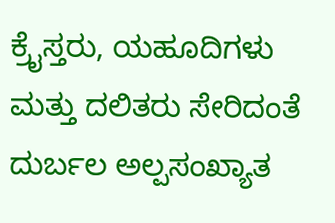ಕ್ರೈಸ್ತರು, ಯಹೂದಿಗಳು ಮತ್ತು ದಲಿತರು ಸೇರಿದಂತೆ ದುರ್ಬಲ ಅಲ್ಪಸಂಖ್ಯಾತ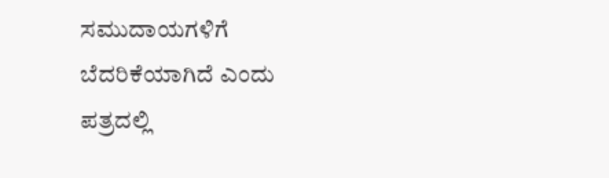ಸಮುದಾಯಗಳಿಗೆ ಬೆದರಿಕೆಯಾಗಿದೆ ಎಂದು ಪತ್ರದಲ್ಲಿ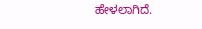ಹೇಳಲಾಗಿದೆ.